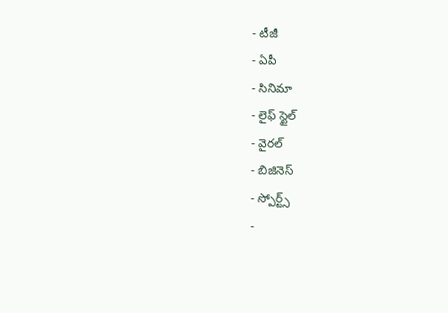- టీజీ
- ఏపీ
- సినిమా
- లైఫ్ స్టైల్
- వైరల్
- బిజినెస్
- స్పోర్ట్స్
-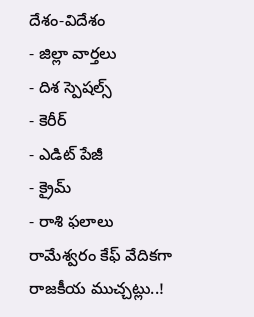దేశం-విదేశం
- జిల్లా వార్తలు
- దిశ స్పెషల్స్
- కెరీర్
- ఎడిట్ పేజీ
- క్రైమ్
- రాశి ఫలాలు
రామేశ్వరం కేఫ్ వేదికగా రాజకీయ ముచ్చట్లు..!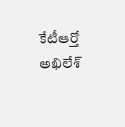కేటీఆర్తో అఖిలేశ్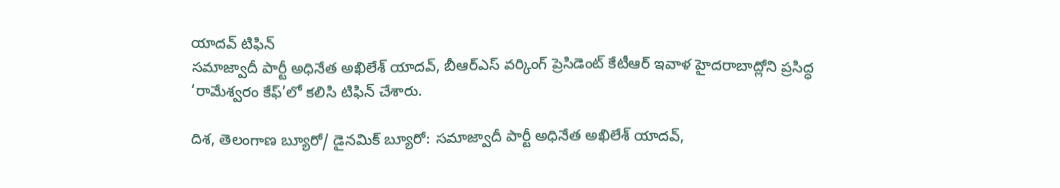యాదవ్ టిఫిన్
సమాజ్వాదీ పార్టీ అధినేత అఖిలేశ్ యాదవ్, బీఆర్ఎస్ వర్కింగ్ ప్రెసిడెంట్ కేటీఆర్ ఇవాళ హైదరాబాద్లోని ప్రసిద్ధ ‘రామేశ్వరం కేఫ్’లో కలిసి టిఫిన్ చేశారు.

దిశ, తెలంగాణ బ్యూరో/ డైనమిక్ బ్యూరో: సమాజ్వాదీ పార్టీ అధినేత అఖిలేశ్ యాదవ్,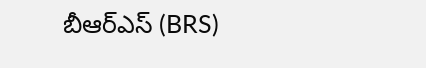బీఆర్ఎస్ (BRS)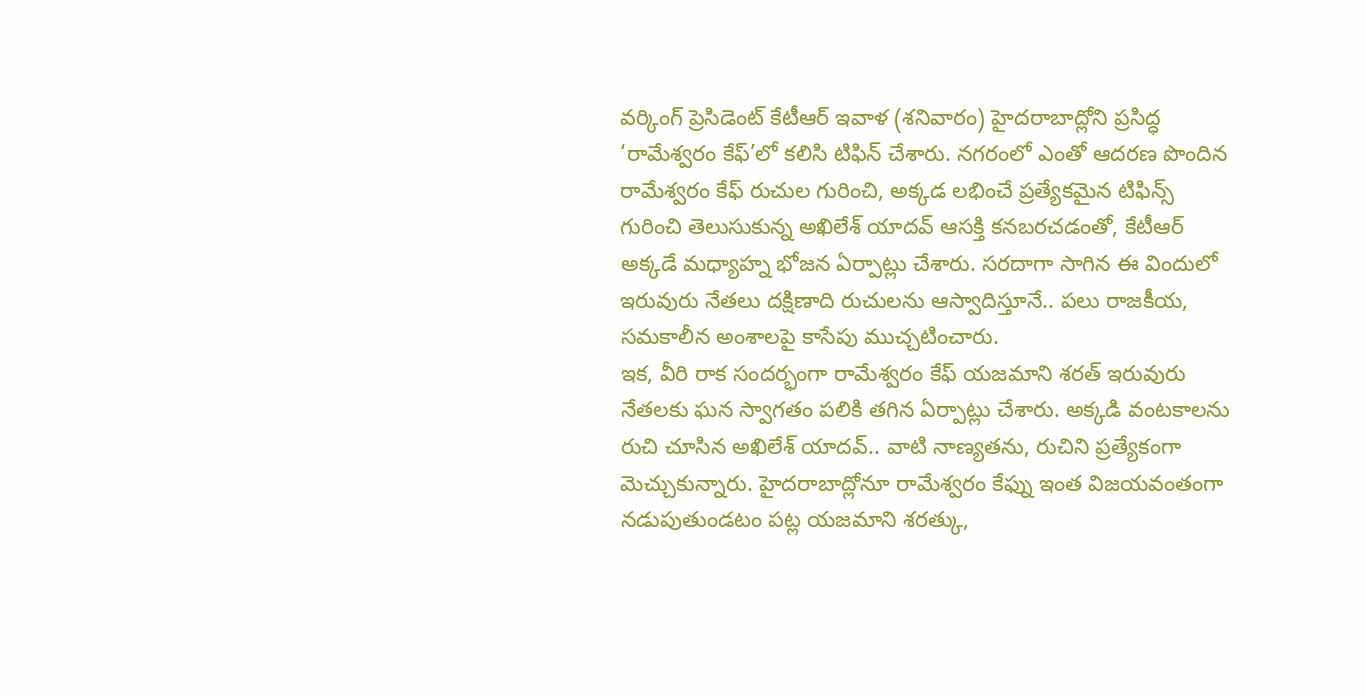వర్కింగ్ ప్రెసిడెంట్ కేటీఆర్ ఇవాళ (శనివారం) హైదరాబాద్లోని ప్రసిద్ధ ‘రామేశ్వరం కేఫ్’లో కలిసి టిఫిన్ చేశారు. నగరంలో ఎంతో ఆదరణ పొందిన రామేశ్వరం కేఫ్ రుచుల గురించి, అక్కడ లభించే ప్రత్యేకమైన టిఫిన్స్ గురించి తెలుసుకున్న అఖిలేశ్ యాదవ్ ఆసక్తి కనబరచడంతో, కేటీఆర్ అక్కడే మధ్యాహ్న భోజన ఏర్పాట్లు చేశారు. సరదాగా సాగిన ఈ విందులో ఇరువురు నేతలు దక్షిణాది రుచులను ఆస్వాదిస్తూనే.. పలు రాజకీయ, సమకాలీన అంశాలపై కాసేపు ముచ్చటించారు.
ఇక, వీరి రాక సందర్భంగా రామేశ్వరం కేఫ్ యజమాని శరత్ ఇరువురు నేతలకు ఘన స్వాగతం పలికి తగిన ఏర్పాట్లు చేశారు. అక్కడి వంటకాలను రుచి చూసిన అఖిలేశ్ యాదవ్.. వాటి నాణ్యతను, రుచిని ప్రత్యేకంగా మెచ్చుకున్నారు. హైదరాబాద్లోనూ రామేశ్వరం కేఫ్ను ఇంత విజయవంతంగా నడుపుతుండటం పట్ల యజమాని శరత్కు,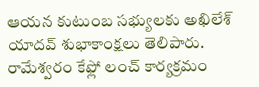ఆయన కుటుంబ సభ్యులకు అఖిలేశ్ యాదవ్ శుభాకాంక్షలు తెలిపారు. రామేశ్వరం కేఫ్లో లంచ్ కార్యక్రమం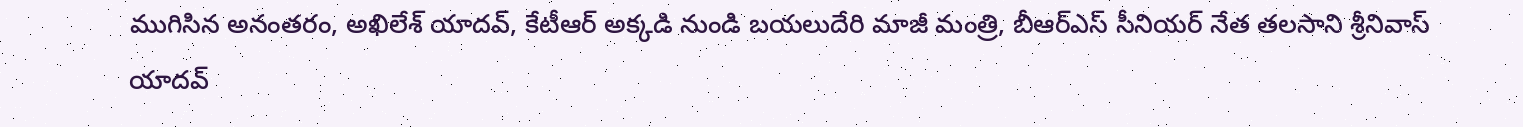ముగిసిన అనంతరం, అఖిలేశ్ యాదవ్, కేటీఆర్ అక్కడి నుండి బయలుదేరి మాజీ మంత్రి, బీఆర్ఎస్ సీనియర్ నేత తలసాని శ్రీనివాస్ యాదవ్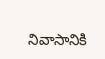నివాసానికి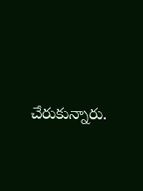చేరుకున్నారు.